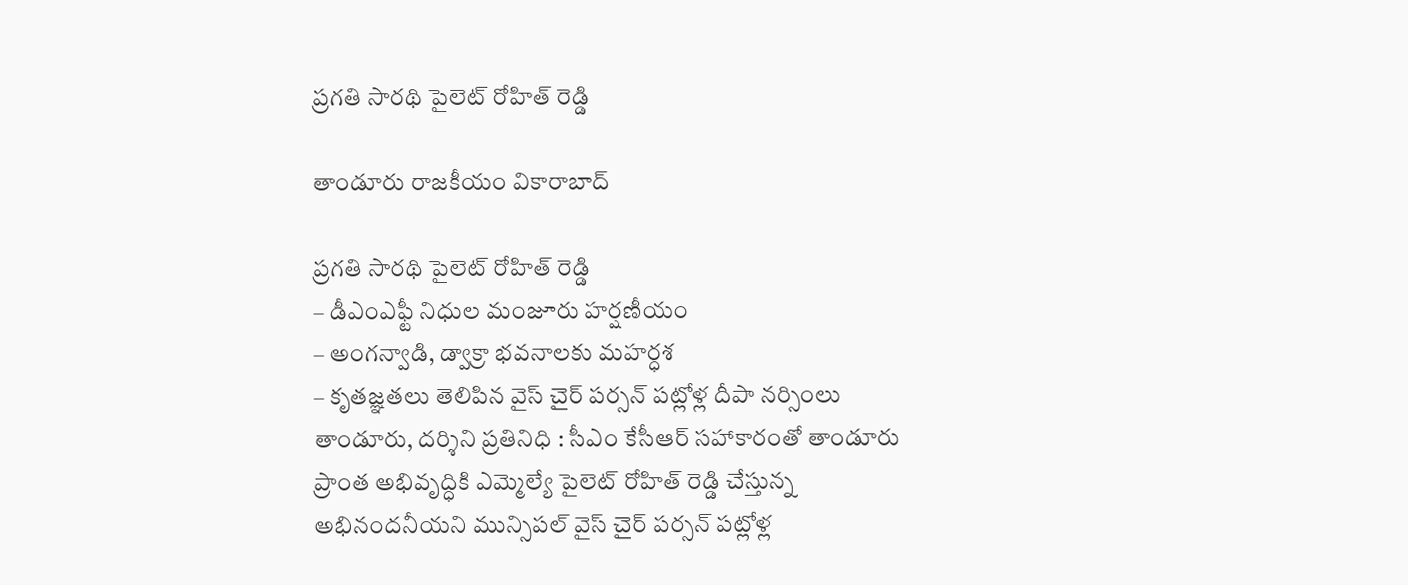ప్రగతి సారథి పైలెట్ రోహిత్ రెడ్డి

తాండూరు రాజకీయం వికారాబాద్

ప్రగతి సారథి పైలెట్ రోహిత్ రెడ్డి
– డీఎంఎఫ్టీ నిధుల మంజూరు హర్షణీయం
– అంగన్వాడి, డ్వాక్రా భవనాలకు మహర్ధశ
– కృతజ్ఞతలు తెలిపిన వైస్ చైర్ పర్సన్ పట్లోళ్ల దీపా నర్సింలు
తాండూరు, దర్శిని ప్రతినిధి : సీఎం కేసీఆర్ సహాకారంతో తాండూరు ప్రాంత అభివృద్ధికి ఎమ్మెల్యే పైలెట్ రోహిత్ రెడ్డి చేస్తున్న అభినందనీయని మున్సిపల్ వైస్ చైర్ పర్సన్ పట్లోళ్ల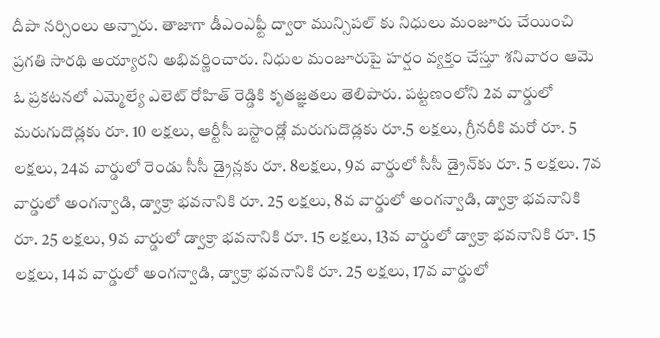దీపా నర్సింలు అన్నారు. తాజాగా డీఎంఎఫ్టీ ద్వారా మున్సిపల్ కు నిధులు మంజూరు చేయించి ప్రగతి సారథి అయ్యారని అభివర్ణించారు. నిధుల మంజూరుపై హర్షం వ్యక్తం చేస్తూ శనివారం ఆమె ఓ ప్రకటనలో ఎమ్మెల్యే ఎలెట్ రోహిత్ రెడ్డికి కృతజ్ఞతలు తెలిపారు. పట్టణంలోని 2వ వార్డులో మరుగుదొడ్లకు రూ. 10 లక్షలు, ఆర్టీసీ బస్టాండ్లో మరుగుదొడ్లకు రూ.5 లక్షలు, గ్రీనరీకి మరో రూ. 5 లక్షలు, 24వ వార్డులో రెండు సీసీ డ్రైన్లకు రూ. 8లక్షలు, 9వ వార్డులో సీసీ డ్రైన్‌కు రూ. 5 లక్షలు. 7వ వార్డులో అంగన్వాడి, డ్వాక్రా భవనానికి రూ. 25 లక్షలు, 8వ వార్డులో అంగన్వాడి, డ్వాక్రా భవనానికి రూ. 25 లక్షలు, 9వ వార్డులో డ్వాక్రా భవనానికి రూ. 15 లక్షలు, 13వ వార్డులో డ్వాక్రా భవనానికి రూ. 15 లక్షలు, 14వ వార్డులో అంగన్వాడి, డ్వాక్రా భవనానికి రూ. 25 లక్షలు, 17వ వార్డులో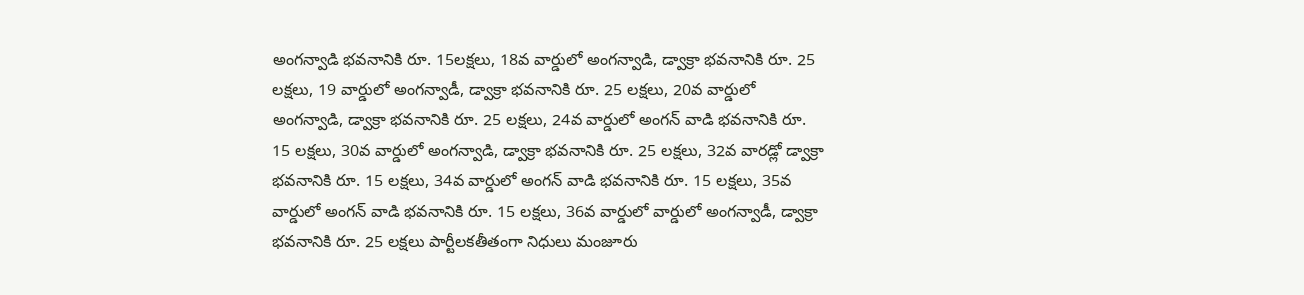అంగన్వాడి భవనానికి రూ. 15లక్షలు, 18వ వార్డులో అంగన్వాడి, డ్వాక్రా భవనానికి రూ. 25 లక్షలు, 19 వార్డులో అంగన్వాడీ, డ్వాక్రా భవనానికి రూ. 25 లక్షలు, 20వ వార్డులో అంగన్వాడి, డ్వాక్రా భవనానికి రూ. 25 లక్షలు, 24వ వార్డులో అంగన్ వాడి భవనానికి రూ. 15 లక్షలు, 30వ వార్డులో అంగన్వాడి, డ్వాక్రా భవనానికి రూ. 25 లక్షలు, 32వ వారడ్లో డ్వాక్రా భవనానికి రూ. 15 లక్షలు, 34వ వార్డులో అంగన్ వాడి భవనానికి రూ. 15 లక్షలు, 35వ వార్డులో అంగన్ వాడి భవనానికి రూ. 15 లక్షలు, 36వ వార్డులో వార్డులో అంగన్వాడీ, డ్వాక్రా భవనానికి రూ. 25 లక్షలు పార్టీలకతీతంగా నిధులు మంజూరు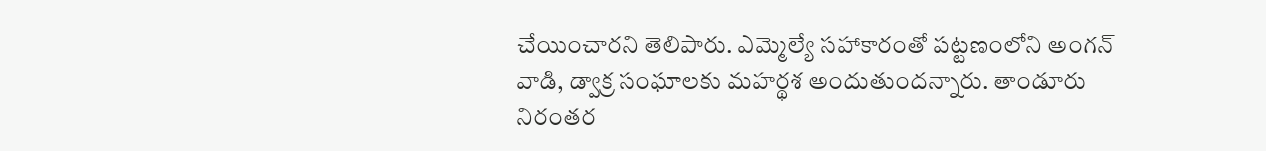చేయించారని తెలిపారు. ఎమ్మెల్యే సహాకారంతో పట్టణంలోని అంగన్ వాడి, డ్వాక్ర సంఘాలకు మహర్థశ అందుతుందన్నారు. తాండూరు నిరంతర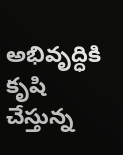అభివృద్ధికి కృషి చేస్తున్న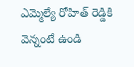ఎమ్మెల్యే రోహిత్ రెడ్డికి వెన్నంటే ఉండి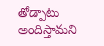తోడ్పాటు అందిస్తామని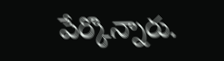పేర్కొన్నారు.